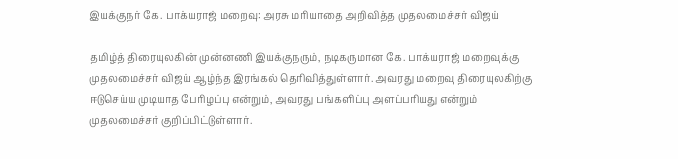இயக்குநர் கே. பாக்யராஜ் மறைவு: அரசு மரியாதை அறிவித்த முதலமைச்சர் விஜய்

தமிழ்த் திரையுலகின் முன்னணி இயக்குநரும், நடிகருமான கே. பாக்யராஜ் மறைவுக்கு முதலமைச்சர் விஜய் ஆழ்ந்த இரங்கல் தெரிவித்துள்ளார். அவரது மறைவு திரையுலகிற்கு ஈடுசெய்ய முடியாத பேரிழப்பு என்றும், அவரது பங்களிப்பு அளப்பரியது என்றும் முதலமைச்சர் குறிப்பிட்டுள்ளார்.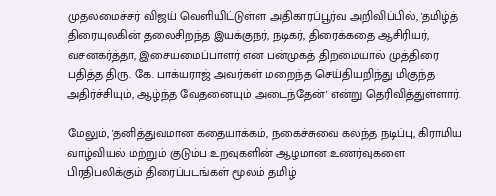முதலமைச்சர் விஜய் வெளியிட்டுள்ள அதிகாரப்பூர்வ அறிவிப்பில், 'தமிழ்த் திரையுலகின் தலைசிறந்த இயக்குநர், நடிகர், திரைக்கதை ஆசிரியர், வசனகர்த்தா, இசையமைப்பாளர் என பன்முகத் திறமையால் முத்திரை பதித்த திரு. கே. பாக்யராஜ் அவர்கள் மறைந்த செய்தியறிந்து மிகுந்த அதிர்ச்சியும், ஆழ்ந்த வேதனையும் அடைந்தேன்' என்று தெரிவித்துள்ளார்.

மேலும், 'தனித்துவமான கதையாக்கம், நகைச்சுவை கலந்த நடிப்பு, கிராமிய வாழ்வியல் மற்றும் குடும்ப உறவுகளின் ஆழமான உணர்வுகளை பிரதிபலிக்கும் திரைப்படங்கள் மூலம் தமிழ்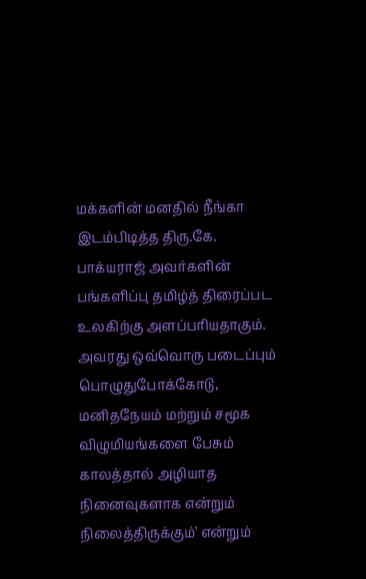மக்களின் மனதில் நீங்கா இடம்பிடித்த திரு.கே. பாக்யராஜ் அவர்களின் பங்களிப்பு தமிழ்த் திரைப்பட உலகிற்கு அளப்பரியதாகும். அவரது ஒவ்வொரு படைப்பும் பொழுதுபோக்கோடு, மனிதநேயம் மற்றும் சமூக விழுமியங்களை பேசும் காலத்தால் அழியாத நினைவுகளாக என்றும் நிலைத்திருக்கும்' என்றும்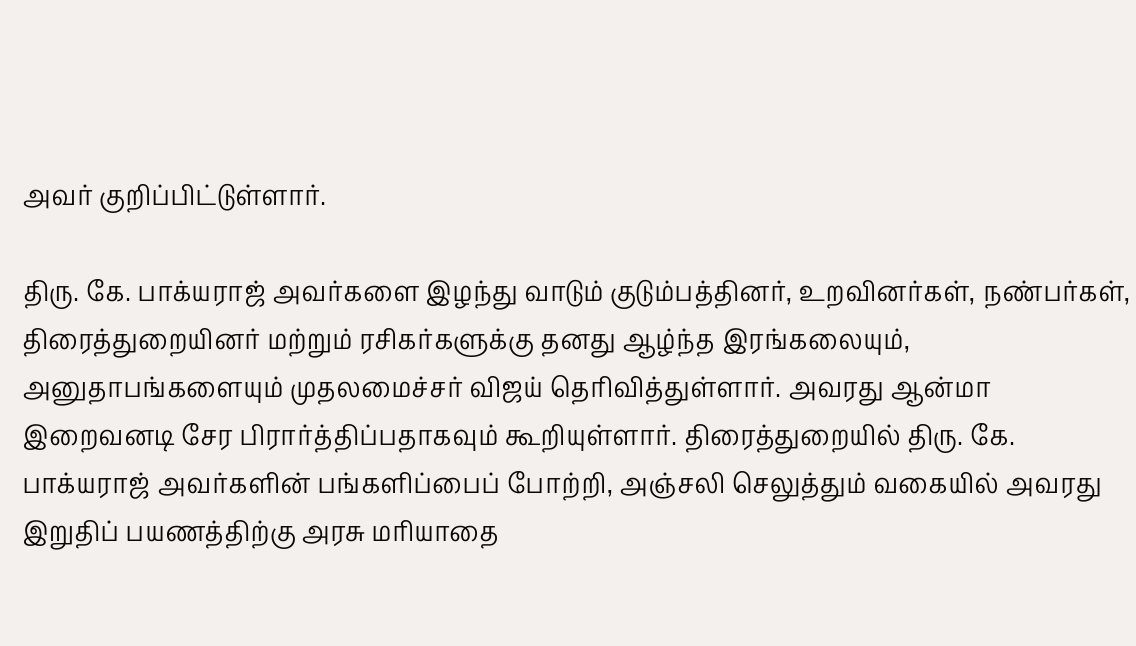அவர் குறிப்பிட்டுள்ளார்.

திரு. கே. பாக்யராஜ் அவர்களை இழந்து வாடும் குடும்பத்தினர், உறவினர்கள், நண்பர்கள், திரைத்துறையினர் மற்றும் ரசிகர்களுக்கு தனது ஆழ்ந்த இரங்கலையும், அனுதாபங்களையும் முதலமைச்சர் விஜய் தெரிவித்துள்ளார். அவரது ஆன்மா இறைவனடி சேர பிரார்த்திப்பதாகவும் கூறியுள்ளார். திரைத்துறையில் திரு. கே. பாக்யராஜ் அவர்களின் பங்களிப்பைப் போற்றி, அஞ்சலி செலுத்தும் வகையில் அவரது இறுதிப் பயணத்திற்கு அரசு மரியாதை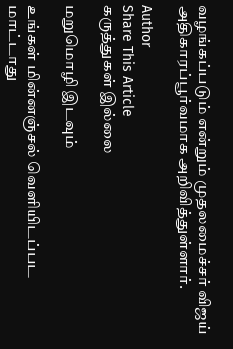வழங்கப்படும் என்றும் முதலமைச்சர் விஜய் அதிகாரப்பூர்வமாக அறிவித்துள்ளார்.

Author
Share This Article
கருத்துகள் இல்லை

மறுமொழி இடவும்

உங்கள் மின்னஞ்சல் வெளியிடப்பட மாட்டாது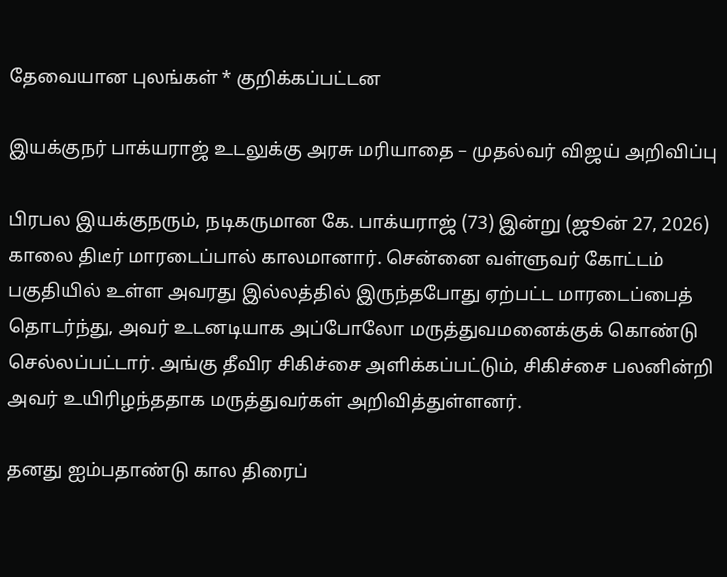தேவையான புலங்கள் * குறிக்கப்பட்டன

இயக்குநர் பாக்யராஜ் உடலுக்கு அரசு மரியாதை – முதல்வர் விஜய் அறிவிப்பு

பிரபல இயக்குநரும், நடிகருமான கே. பாக்யராஜ் (73) இன்று (ஜூன் 27, 2026) காலை திடீர் மாரடைப்பால் காலமானார். சென்னை வள்ளுவர் கோட்டம் பகுதியில் உள்ள அவரது இல்லத்தில் இருந்தபோது ஏற்பட்ட மாரடைப்பைத் தொடர்ந்து, அவர் உடனடியாக அப்போலோ மருத்துவமனைக்குக் கொண்டு செல்லப்பட்டார். அங்கு தீவிர சிகிச்சை அளிக்கப்பட்டும், சிகிச்சை பலனின்றி அவர் உயிரிழந்ததாக மருத்துவர்கள் அறிவித்துள்ளனர்.

தனது ஐம்பதாண்டு கால திரைப்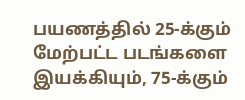பயணத்தில் 25-க்கும் மேற்பட்ட படங்களை இயக்கியும், 75-க்கும்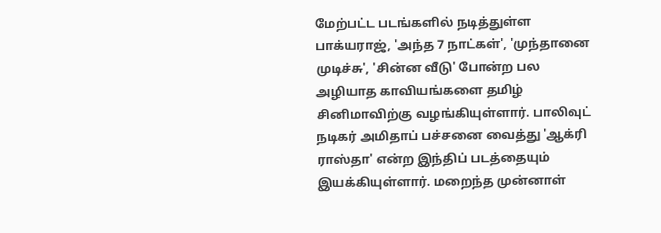மேற்பட்ட படங்களில் நடித்துள்ள பாக்யராஜ், 'அந்த 7 நாட்கள்', 'முந்தானை முடிச்சு', 'சின்ன வீடு' போன்ற பல அழியாத காவியங்களை தமிழ் சினிமாவிற்கு வழங்கியுள்ளார். பாலிவுட் நடிகர் அமிதாப் பச்சனை வைத்து 'ஆக்ரி ராஸ்தா' என்ற இந்திப் படத்தையும் இயக்கியுள்ளார். மறைந்த முன்னாள்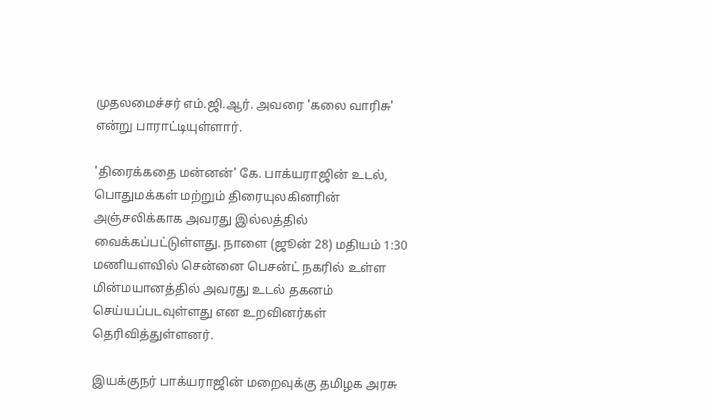முதலமைச்சர் எம்.ஜி.ஆர். அவரை 'கலை வாரிசு' என்று பாராட்டியுள்ளார்.

'திரைக்கதை மன்னன்' கே. பாக்யராஜின் உடல், பொதுமக்கள் மற்றும் திரையுலகினரின் அஞ்சலிக்காக அவரது இல்லத்தில் வைக்கப்பட்டுள்ளது. நாளை (ஜூன் 28) மதியம் 1:30 மணியளவில் சென்னை பெசன்ட் நகரில் உள்ள மின்மயானத்தில் அவரது உடல் தகனம் செய்யப்படவுள்ளது என உறவினர்கள் தெரிவித்துள்ளனர்.

இயக்குநர் பாக்யராஜின் மறைவுக்கு தமிழக அரசு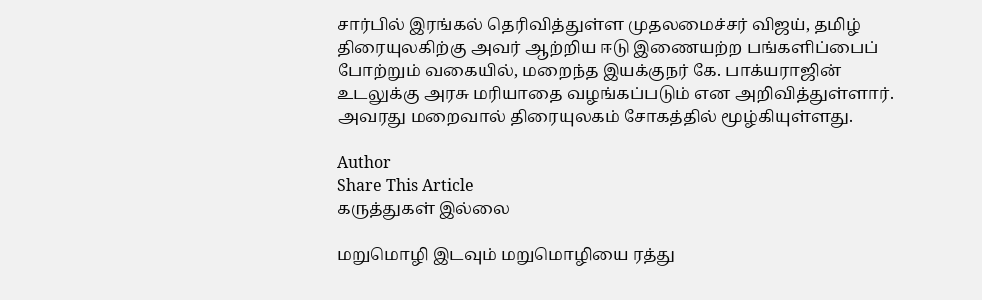சார்பில் இரங்கல் தெரிவித்துள்ள முதலமைச்சர் விஜய், தமிழ் திரையுலகிற்கு அவர் ஆற்றிய ஈடு இணையற்ற பங்களிப்பைப் போற்றும் வகையில், மறைந்த இயக்குநர் கே. பாக்யராஜின் உடலுக்கு அரசு மரியாதை வழங்கப்படும் என அறிவித்துள்ளார். அவரது மறைவால் திரையுலகம் சோகத்தில் மூழ்கியுள்ளது.

Author
Share This Article
கருத்துகள் இல்லை

மறுமொழி இடவும் மறுமொழியை ரத்து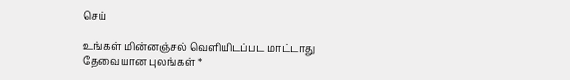செய்

உங்கள் மின்னஞ்சல் வெளியிடப்பட மாட்டாது தேவையான புலங்கள் *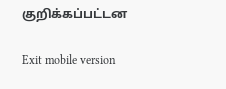குறிக்கப்பட்டன

Exit mobile version